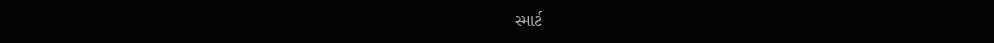સ્માર્ટ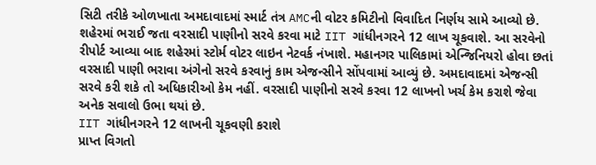સિટી તરીકે ઓળખાતા અમદાવાદમાં સ્માર્ટ તંત્ર AMCની વોટર કમિટીનો વિવાદિત નિર્ણય સામે આવ્યો છે. શહેરમાં ભરાઈ જતા વરસાદી પાણીનો સરવે કરવા માટે IIT ગાંધીનગરને 12 લાખ ચૂકવાશે. આ સરવેનો રીપોર્ટ આવ્યા બાદ શહેરમાં સ્ટોર્મ વોટર લાઇન નેટવર્ક નંખાશે. મહાનગર પાલિકામાં એન્જિનિયરો હોવા છતાં વરસાદી પાણી ભરાવા અંગેનો સરવે કરવાનું કામ એજન્સીને સોંપવામાં આવ્યું છે. અમદાવાદમાં એજન્સી સરવે કરી શકે તો અધિકારીઓ કેમ નહીં. વરસાદી પાણીનો સરવે કરવા 12 લાખનો ખર્ચ કેમ કરાશે જેવા અનેક સવાલો ઉભા થયાં છે.
IIT ગાંધીનગરને 12 લાખની ચૂકવણી કરાશે
પ્રાપ્ત વિગતો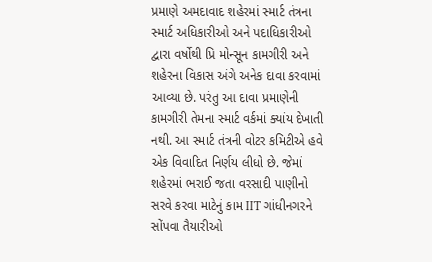પ્રમાણે અમદાવાદ શહેરમાં સ્માર્ટ તંત્રના સ્માર્ટ અધિકારીઓ અને પદાધિકારીઓ દ્વારા વર્ષોથી પ્રિ મોન્સૂન કામગીરી અને શહેરના વિકાસ અંગે અનેક દાવા કરવામાં આવ્યા છે. પરંતુ આ દાવા પ્રમાણેની કામગીરી તેમના સ્માર્ટ વર્કમાં ક્યાંય દેખાતી નથી. આ સ્માર્ટ તંત્રની વોટર કમિટીએ હવે એક વિવાદિત નિર્ણય લીધો છે. જેમાં શહેરમાં ભરાઈ જતા વરસાદી પાણીનો સરવે કરવા માટેનું કામ IIT ગાંધીનગરને સોંપવા તૈયારીઓ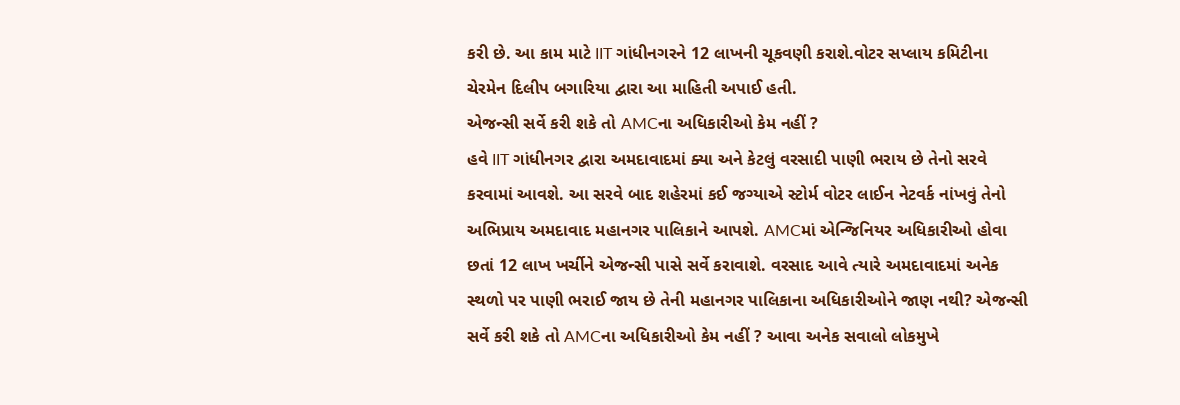કરી છે. આ કામ માટે IIT ગાંધીનગરને 12 લાખની ચૂકવણી કરાશે.વોટર સપ્લાય કમિટીના ચેરમેન દિલીપ બગારિયા દ્વારા આ માહિતી અપાઈ હતી.
એજન્સી સર્વે કરી શકે તો AMCના અધિકારીઓ કેમ નહીં ?
હવે IIT ગાંધીનગર દ્વારા અમદાવાદમાં ક્યા અને કેટલું વરસાદી પાણી ભરાય છે તેનો સરવે કરવામાં આવશે. આ સરવે બાદ શહેરમાં કઈ જગ્યાએ સ્ટોર્મ વોટર લાઈન નેટવર્ક નાંખવું તેનો અભિપ્રાય અમદાવાદ મહાનગર પાલિકાને આપશે. AMCમાં એન્જિનિયર અધિકારીઓ હોવા છતાં 12 લાખ ખર્ચીને એજન્સી પાસે સર્વે કરાવાશે. વરસાદ આવે ત્યારે અમદાવાદમાં અનેક સ્થળો પર પાણી ભરાઈ જાય છે તેની મહાનગર પાલિકાના અધિકારીઓને જાણ નથી? એજન્સી સર્વે કરી શકે તો AMCના અધિકારીઓ કેમ નહીં ? આવા અનેક સવાલો લોકમુખે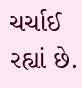ચર્ચાઈ રહ્યાં છે.